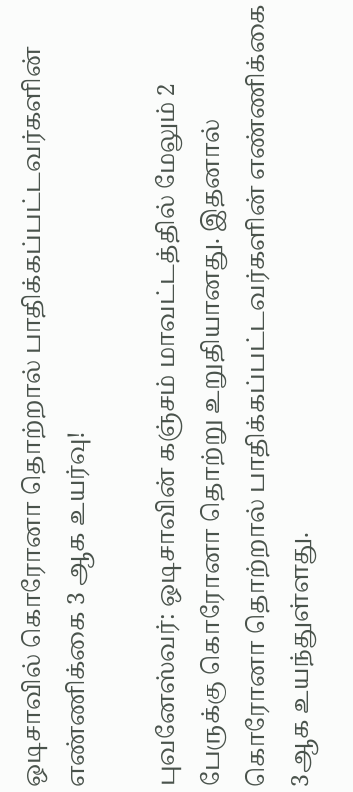ஒடிசாவில் கொரோனா தொற்றால் பாதிக்கப்பட்டவர்களின் எண்ணிக்கை 3 ஆக உயர்வு!

புவனேஸ்வர்: ஒடிசாவின் கஞ்சம் மாவட்டத்தில் மேலும் 2 பேருக்கு கொரோனா தொற்று உறுதியானது. இதனால் கொரோனா தொற்றால் பாதிக்கப்பட்டவர்களின் எண்ணிக்கை 3ஆக உயந்துள்ளது.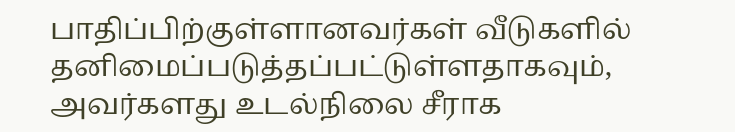பாதிப்பிற்குள்ளானவர்கள் வீடுகளில் தனிமைப்படுத்தப்பட்டுள்ளதாகவும், அவர்களது உடல்நிலை சீராக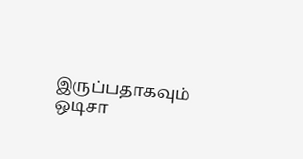இருப்பதாகவும் ஒடிசா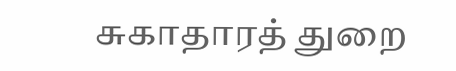சுகாதாரத் துறை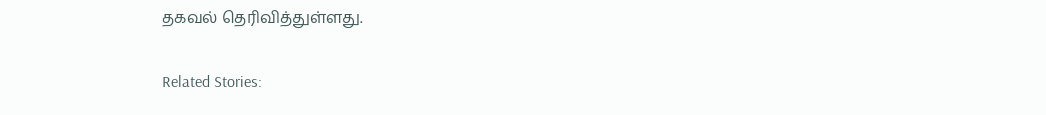தகவல் தெரிவித்துள்ளது.

Related Stories: